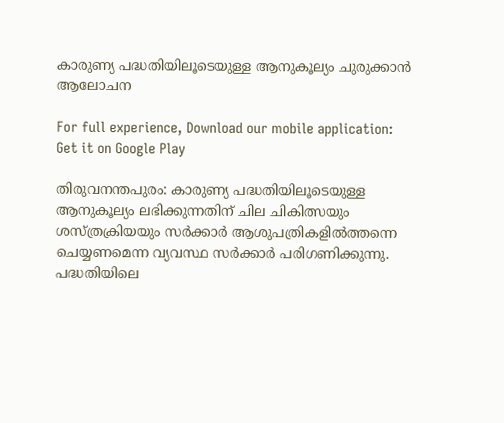കാരുണ്യ പദ്ധതിയിലൂടെയുള്ള ആനുകൂല്യം ചുരുക്കാൻ ആലോചന

For full experience, Download our mobile application:
Get it on Google Play

തിരുവനന്തപുരം: കാരുണ്യ പദ്ധതിയിലൂടെയുള്ള ആനുകൂല്യം ലഭിക്കുന്നതിന് ചില ചികിത്സയും ശസ്ത്രക്രിയയും സർക്കാർ ആശുപത്രികളിൽത്തന്നെ ചെയ്യണമെന്ന വ്യവസ്ഥ സർക്കാർ പരിഗണിക്കുന്നു. പദ്ധതിയിലെ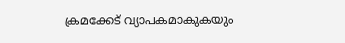ക്രമക്കേട് വ്യാപകമാകുകയും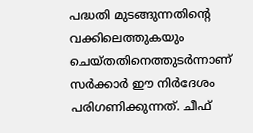പദ്ധതി മുടങ്ങുന്നതിന്റെ വക്കിലെത്തുകയും ചെയ്തതിനെത്തുടർന്നാണ് സർക്കാർ ഈ നിർദേശം പരിഗണിക്കുന്നത്. ചീഫ്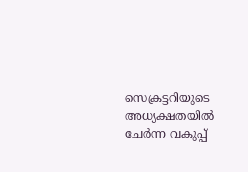സെക്രട്ടറിയുടെ അധ്യക്ഷതയിൽ ചേർന്ന വകുപ്പ്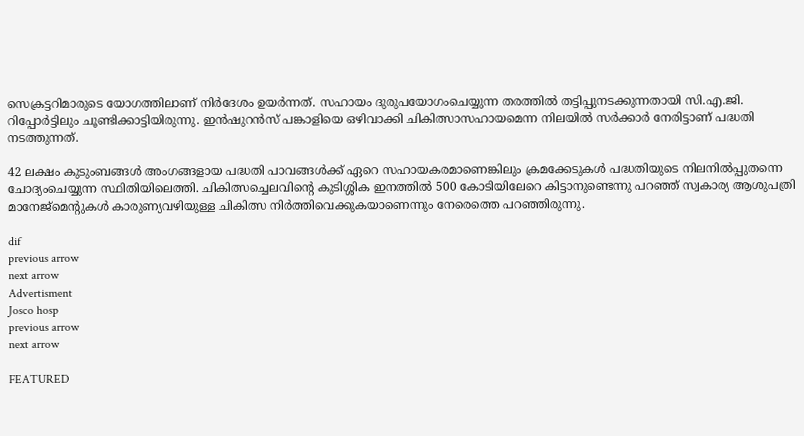സെക്രട്ടറിമാരുടെ യോഗത്തിലാണ് നിർദേശം ഉയർന്നത്. സഹായം ദുരുപയോഗംചെയ്യുന്ന തരത്തിൽ തട്ടിപ്പുനടക്കുന്നതായി സി.എ.ജി. റിപ്പോർട്ടിലും ചൂണ്ടിക്കാട്ടിയിരുന്നു. ഇൻഷുറൻസ് പങ്കാളിയെ ഒഴിവാക്കി ചികിത്സാസഹായമെന്ന നിലയിൽ സർക്കാർ നേരിട്ടാണ് പദ്ധതി നടത്തുന്നത്.

42 ലക്ഷം കുടുംബങ്ങൾ അംഗങ്ങളായ പദ്ധതി പാവങ്ങൾക്ക് ഏറെ സഹായകരമാണെങ്കിലും ക്രമക്കേടുകൾ പദ്ധതിയുടെ നിലനിൽപ്പുതന്നെ ചോദ്യംചെയ്യുന്ന സ്ഥിതിയിലെത്തി. ചികിത്സച്ചെലവിന്റെ കുടിശ്ശിക ഇനത്തിൽ 500 കോടിയിലേറെ കിട്ടാനുണ്ടെന്നു പറഞ്ഞ് സ്വകാര്യ ആശുപത്രി മാനേജ്‌മെന്റുകൾ കാരുണ്യവഴിയുള്ള ചികിത്സ നിർത്തിവെക്കുകയാണെന്നും നേരെത്തെ പറഞ്ഞിരുന്നു.

dif
previous arrow
next arrow
Advertisment
Josco hosp
previous arrow
next arrow

FEATURED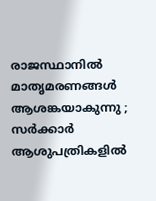രാജസ്ഥാനിൽ മാതൃമരണങ്ങൾ ആശങ്കയാകുന്നു ; സർക്കാർ ആശുപത്രികളിൽ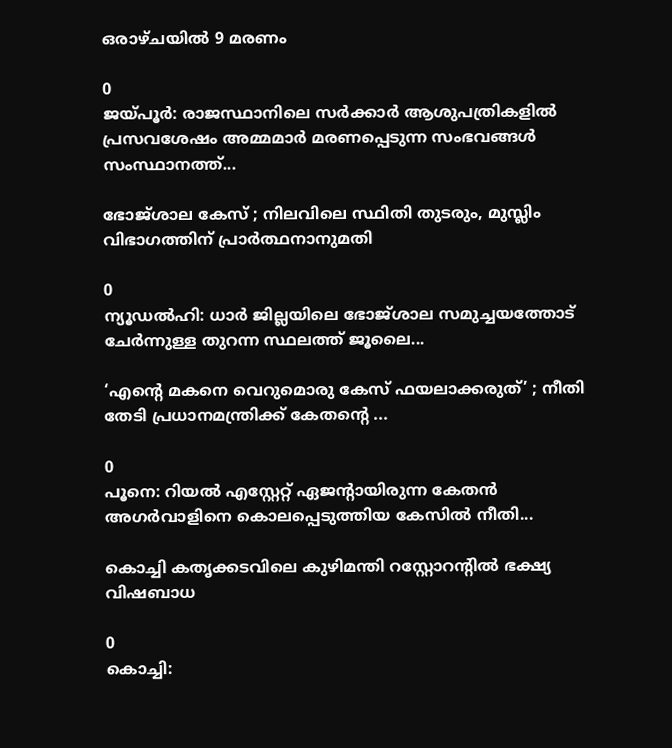ഒരാഴ്ചയിൽ 9 മരണം

0
ജയ്പൂർ: രാജസ്ഥാനിലെ സർക്കാർ ആശുപത്രികളിൽ പ്രസവശേഷം അമ്മമാർ മരണപ്പെടുന്ന സംഭവങ്ങൾ സംസ്ഥാനത്ത്...

ഭോജ്ശാല കേസ് ; നിലവിലെ സ്ഥിതി തുടരും, മുസ്ലിം വിഭാഗത്തിന് പ്രാർത്ഥനാനുമതി

0
ന്യൂഡൽഹി: ധാർ ജില്ലയിലെ ഭോജ്ശാല സമുച്ചയത്തോട് ചേർന്നുള്ള തുറന്ന സ്ഥലത്ത് ജൂലൈ...

‘എന്റെ മകനെ വെറുമൊരു കേസ് ഫയലാക്കരുത്’ ; നീതി തേടി പ്രധാനമന്ത്രിക്ക് കേതന്റെ ...

0
പൂനെ: റിയൽ എസ്റ്റേറ്റ് ഏജന്റായിരുന്ന കേതൻ അഗർവാളിനെ കൊലപ്പെടുത്തിയ കേസിൽ നീതി...

കൊച്ചി കതൃക്കടവിലെ കുഴിമന്തി റസ്റ്റോറൻ്റിൽ ഭക്ഷ്യ വിഷബാധ

0
കൊച്ചി: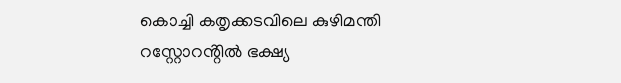കൊച്ചി കതൃക്കടവിലെ കുഴിമന്തി റസ്റ്റോറൻ്റിൽ ഭക്ഷ്യ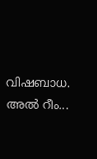വിഷബാധ. അൽ റീം...